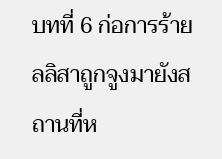บทที่ 6 ก่อการร้าย
ลลิสาถูกจูงมายังสถานที่ห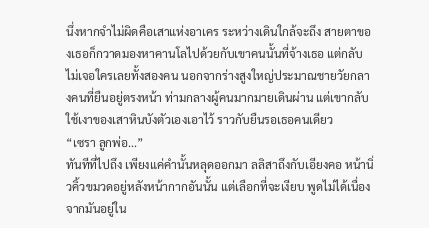นึ่งหากจำไม่ผิดคือเสาแห่งอาเคร ระหว่างเดินใกล้จะถึง สายตาของเธอก็กวาดมองหาคานโลไปด้วยกับเขาคนนั้นที่จ้างเธอ แต่กลับไม่เจอใครเลยทั้งสองคน นอกจากร่างสูงใหญ่ประมาณชายวัยกลางคนที่ยืนอยู่ตรงหน้า ท่ามกลางผู้คนมากมายเดินผ่าน แต่เขากลับใช้เงาของเสาหินบังตัวเองเอาไว้ ราวกับยืนรอเธอคนเดียว
“เซรา ลูกพ่อ...”
ทันทีที่ไปถึง เพียงแค่คำนั้นหลุดออกมา ลลิสาถึงกับเอียงคอ หน้านิ่วคิ้วขมวดอยู่หลังหน้ากากอันนั้น แต่เลือกที่จะเงียบ พูดไม่ได้เนื่องจากมันอยู่ใน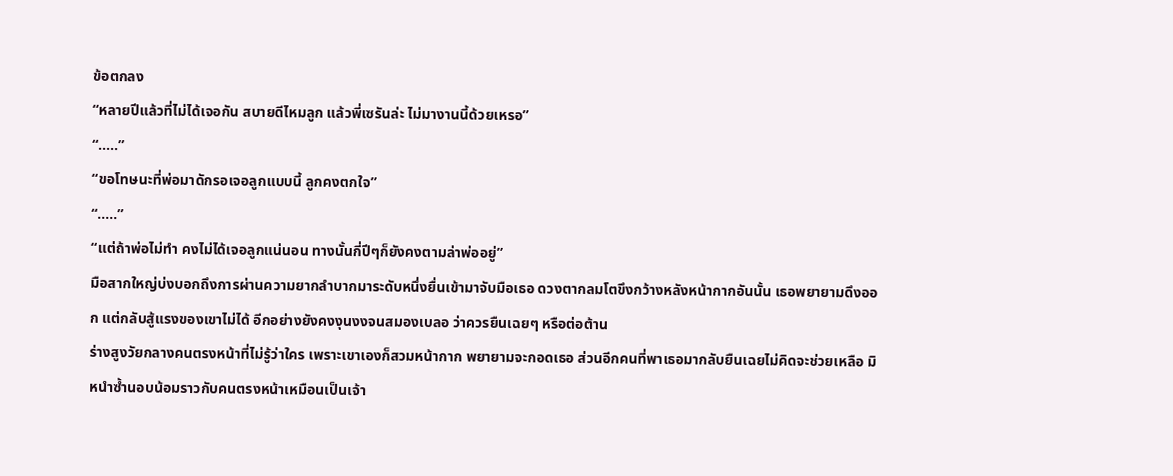ข้อตกลง
“หลายปีแล้วที่ไม่ได้เจอกัน สบายดีไหมลูก แล้วพี่เซรันล่ะ ไม่มางานนี้ด้วยเหรอ”
“.....”
“ขอโทษนะที่พ่อมาดักรอเจอลูกแบบนี้ ลูกคงตกใจ”
“.....”
“แต่ถ้าพ่อไม่ทำ คงไม่ได้เจอลูกแน่นอน ทางนั้นกี่ปีๆก็ยังคงตามล่าพ่ออยู่”
มือสากใหญ่บ่งบอกถึงการผ่านความยากลำบากมาระดับหนึ่งยื่นเข้ามาจับมือเธอ ดวงตากลมโตขึงกว้างหลังหน้ากากอันนั้น เธอพยายามดึงออก แต่กลับสู้แรงของเขาไม่ได้ อีกอย่างยังคงงุนงงจนสมองเบลอ ว่าควรยืนเฉยๆ หรือต่อต้าน
ร่างสูงวัยกลางคนตรงหน้าที่ไม่รู้ว่าใคร เพราะเขาเองก็สวมหน้ากาก พยายามจะกอดเธอ ส่วนอีกคนที่พาเธอมากลับยืนเฉยไม่คิดจะช่วยเหลือ มิหนำซ้ำนอบน้อมราวกับคนตรงหน้าเหมือนเป็นเจ้า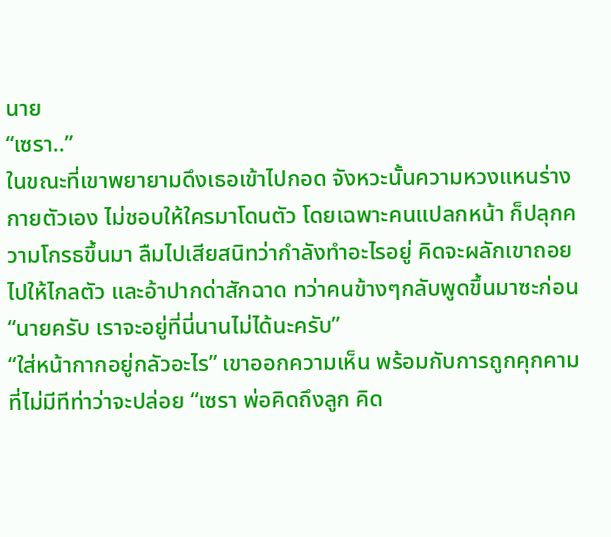นาย
“เซรา..”
ในขณะที่เขาพยายามดึงเธอเข้าไปกอด จังหวะนั้นความหวงแหนร่างกายตัวเอง ไม่ชอบให้ใครมาโดนตัว โดยเฉพาะคนแปลกหน้า ก็ปลุกความโกรธขึ้นมา ลืมไปเสียสนิทว่ากำลังทำอะไรอยู่ คิดจะผลักเขาถอยไปให้ไกลตัว และอ้าปากด่าสักฉาด ทว่าคนข้างๆกลับพูดขึ้นมาซะก่อน
“นายครับ เราจะอยู่ที่นี่นานไม่ได้นะครับ”
“ใส่หน้ากากอยู่กลัวอะไร” เขาออกความเห็น พร้อมกับการถูกคุกคามที่ไม่มีทีท่าว่าจะปล่อย “เซรา พ่อคิดถึงลูก คิด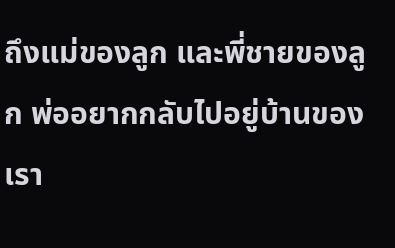ถึงแม่ของลูก และพี่ชายของลูก พ่ออยากกลับไปอยู่บ้านของเรา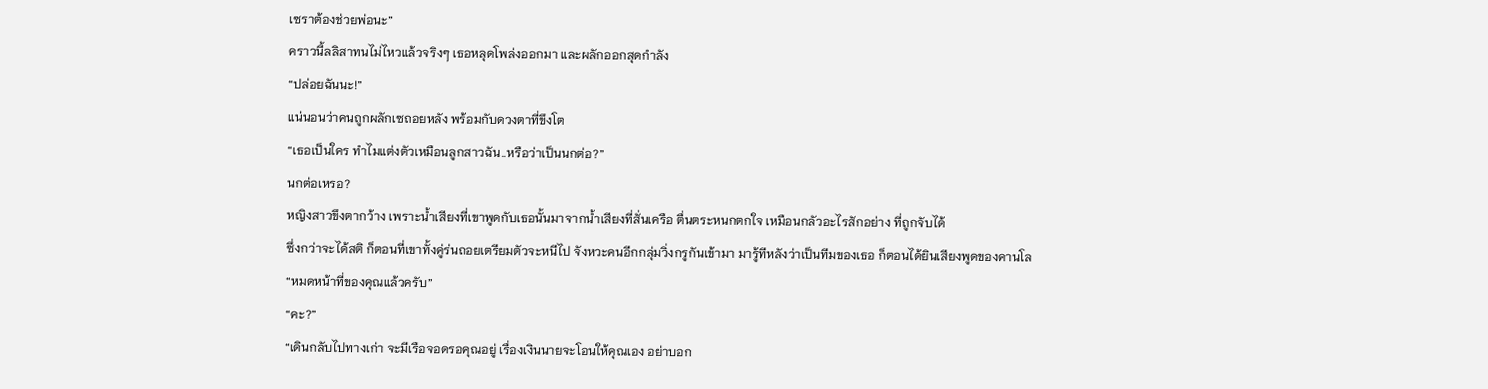เซราต้องช่วยพ่อนะ”
คราวนี้ลลิสาทนไม่ไหวแล้วจริงๆ เธอหลุดโพล่งออกมา และผลักออกสุดกำลัง
“ปล่อยฉันนะ!”
แน่นอนว่าคนถูกผลักเซถอยหลัง พร้อมกับดวงตาที่ขึงโต
“เธอเป็นใคร ทำไมแต่งตัวเหมือนลูกสาวฉัน..หรือว่าเป็นนกต่อ?”
นกต่อเหรอ?
หญิงสาวขึงตากว้าง เพราะน้ำเสียงที่เขาพูดกับเธอนั้นมาจากน้ำเสียงที่สั่นเครือ ตื่นตระหนกตกใจ เหมือนกลัวอะไรสักอย่าง ที่ถูกจับได้
ซึ่งกว่าจะได้สติ ก็ตอนที่เขาทั้งคู่ร่นถอยเตรียมตัวจะหนีไป จังหวะคนอีกกลุ่มวิ่งกรูกันเข้ามา มารู้ทีหลังว่าเป็นทีมของเธอ ก็ตอนได้ยินเสียงพูดของคานโล
“หมดหน้าที่ของคุณแล้วครับ”
“คะ?”
“เดินกลับไปทางเก่า จะมีเรือจอดรอคุณอยู่ เรื่องเงินนายจะโอนให้คุณเอง อย่าบอก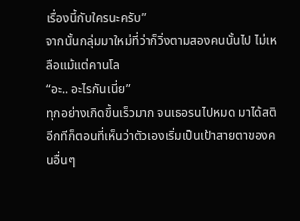เรื่องนี้กับใครนะครับ”
จากนั้นกลุ่มมาใหม่ที่ว่าก็วิ่งตามสองคนนั้นไป ไม่เหลือแม้แต่คานโล
“อะ.. อะไรกันเนี่ย”
ทุกอย่างเกิดขึ้นเร็วมาก จนเธอรนไปหมด มาได้สติอีกทีก็ตอนที่เห็นว่าตัวเองเริ่มเป็นเป้าสายตาของคนอื่นๆ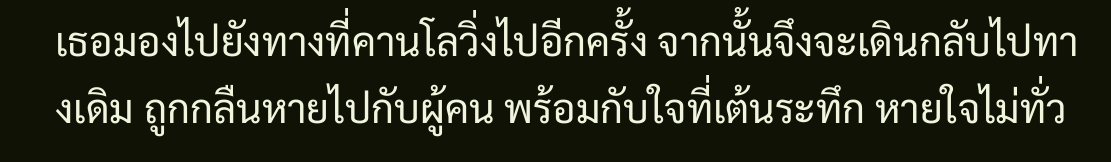เธอมองไปยังทางที่คานโลวิ่งไปอีกครั้ง จากนั้นจึงจะเดินกลับไปทางเดิม ถูกกลืนหายไปกับผู้คน พร้อมกับใจที่เต้นระทึก หายใจไม่ทั่ว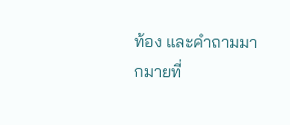ท้อง และคำถามมากมายที่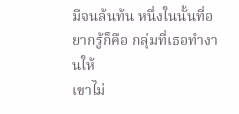มีจนล้นท้น หนึ่งในนั้นที่อยากรู้ก็คือ กลุ่มที่เธอทำงานให้
เขาไม่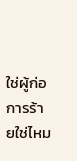ใช่ผู้ก่อการร้ายใช่ไหม